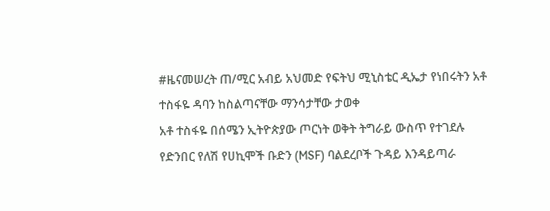#ዜናመሠረት ጠ/ሚር አብይ አህመድ የፍትህ ሚኒስቴር ዲኤታ የነበሩትን አቶ ተስፋዬ ዳባን ከስልጣናቸው ማንሳታቸው ታወቀ
አቶ ተስፋዬ በሰሜን ኢትዮጵያው ጦርነት ወቅት ትግራይ ውስጥ የተገደሉ የድንበር የለሽ የሀኪሞች ቡድን (MSF) ባልደረቦች ጉዳይ እንዳይጣራ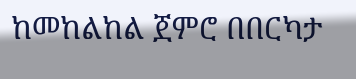ከመከልከል ጀምሮ በበርካታ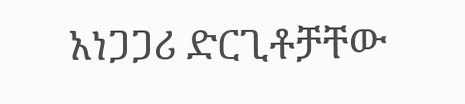አነጋጋሪ ድርጊቶቻቸው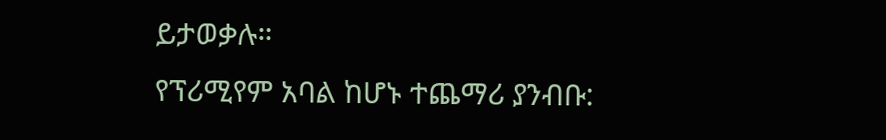ይታወቃሉ።
የፕሪሚየም አባል ከሆኑ ተጨማሪ ያንብቡ: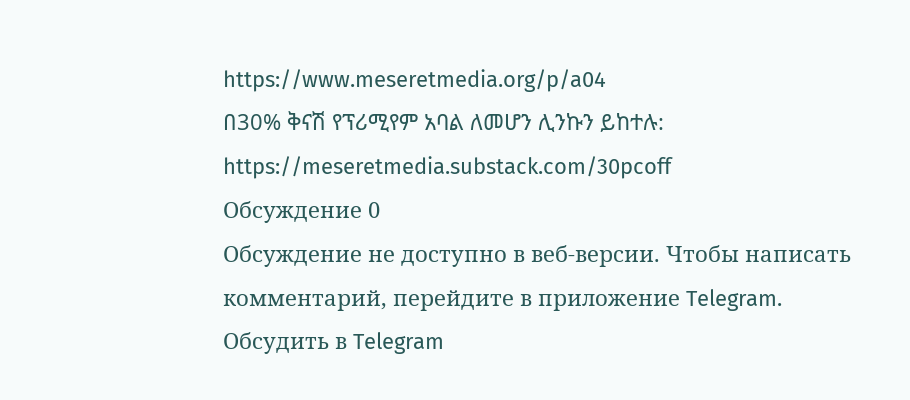https://www.meseretmedia.org/p/a04
በ30% ቅናሽ የፕሪሚየም አባል ለመሆን ሊንኩን ይከተሉ:
https://meseretmedia.substack.com/30pcoff
Обсуждение 0
Обсуждение не доступно в веб-версии. Чтобы написать комментарий, перейдите в приложение Telegram.
Обсудить в Telegram